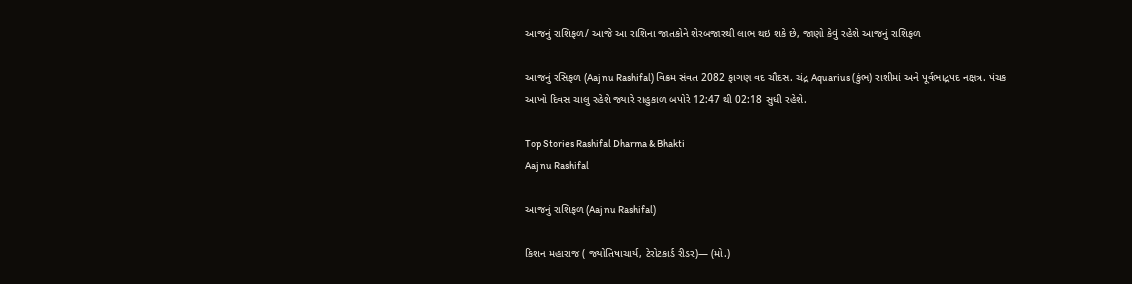આજનું રાશિફળ/ આજે આ રાશિના જાતકોને શેરબજારથી લાભ થઇ શકે છે, જાણો કેવું રહેશે આજનું રાશિફળ

આજનું રસિફળ (Aaj nu Rashifal) વિક્રમ સંવત 2082 ફાગણ વદ ચૌદસ. ચંદ્ર Aquarius (કુંભ) રાશીમાં અને પૂર્વભાદ્રપદ નક્ષત્ર. પંચક આખો દિવસ ચાલુ રહેશે જ્યારે રાહુકાળ બપોરે 12:47 થી 02:18 સુધી રહેશે.

Top Stories Rashifal Dharma & Bhakti
Aaj nu Rashifal

આજનું રાશિફળ (Aaj nu Rashifal)

કિશન મહારાજ ( જ્યોતિષાચાર્ય, ટેરોટકાર્ડ રીડર)— (મો.)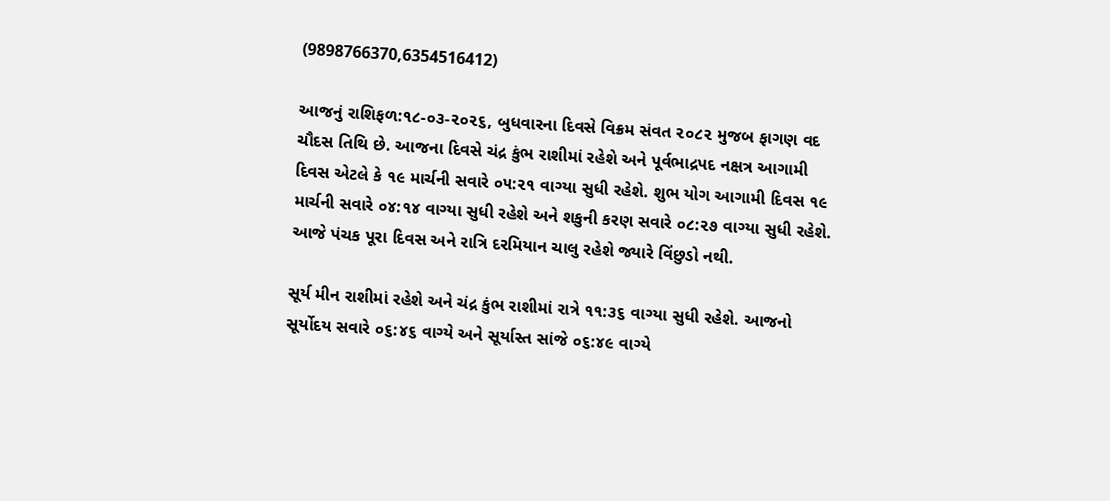(9898766370,6354516412)

આજનું રાશિફળ:૧૮-૦૩-૨૦૨૬, બુધવારના દિવસે વિક્રમ સંવત ૨૦૮૨ મુજબ ફાગણ વદ ચૌદસ તિથિ છે. આજના દિવસે ચંદ્ર કુંભ રાશીમાં રહેશે અને પૂર્વભાદ્રપદ નક્ષત્ર આગામી દિવસ એટલે કે ૧૯ માર્ચની સવારે ૦૫:૨૧ વાગ્યા સુધી રહેશે. શુભ યોગ આગામી દિવસ ૧૯ માર્ચની સવારે ૦૪:૧૪ વાગ્યા સુધી રહેશે અને શકુની કરણ સવારે ૦૮:૨૭ વાગ્યા સુધી રહેશે. આજે પંચક પૂરા દિવસ અને રાત્રિ દરમિયાન ચાલુ રહેશે જ્યારે વિંછુડો નથી.

સૂર્ય મીન રાશીમાં રહેશે અને ચંદ્ર કુંભ રાશીમાં રાત્રે ૧૧:૩૬ વાગ્યા સુધી રહેશે. આજનો સૂર્યોદય સવારે ૦૬:૪૬ વાગ્યે અને સૂર્યાસ્ત સાંજે ૦૬:૪૯ વાગ્યે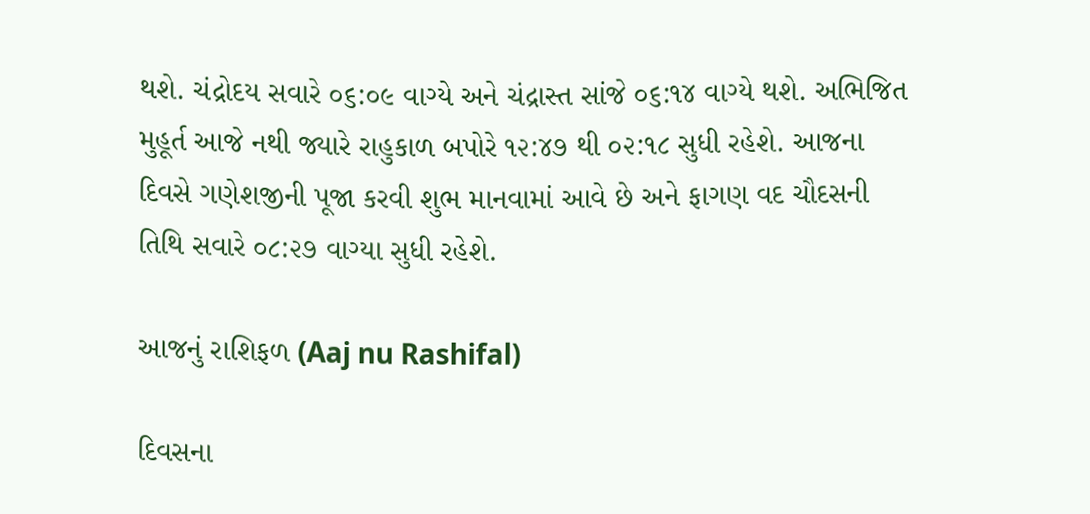થશે. ચંદ્રોદય સવારે ૦૬:૦૯ વાગ્યે અને ચંદ્રાસ્ત સાંજે ૦૬:૧૪ વાગ્યે થશે. અભિજિત મુહૂર્ત આજે નથી જ્યારે રાહુકાળ બપોરે ૧૨:૪૭ થી ૦૨:૧૮ સુધી રહેશે. આજના દિવસે ગણેશજીની પૂજા કરવી શુભ માનવામાં આવે છે અને ફાગણ વદ ચૌદસની તિથિ સવારે ૦૮:૨૭ વાગ્યા સુધી રહેશે.

આજનું રાશિફળ (Aaj nu Rashifal)

દિવસના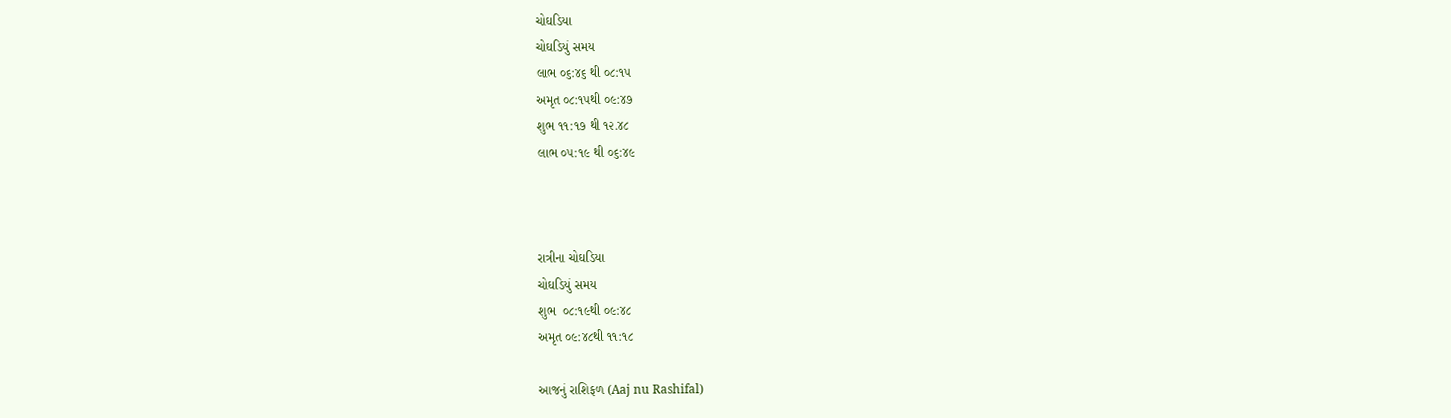ચોઘડિયા
ચોઘડિયું સમય
લાભ ૦૬:૪૬ થી ૦૮:૧૫
અમૃત ૦૮:૧૫થી ૦૯:૪૭
શુભ ૧૧:૧૭ થી ૧૨.૪૮
લાભ ૦૫:૧૯ થી ૦૬:૪૯



રાત્રીના ચોઘડિયા
ચોઘડિયું સમય
શુભ  ૦૮:૧૯થી ૦૯:૪૮
અમૃત ૦૯:૪૮થી ૧૧:૧૮

આજનું રાશિફળ (Aaj nu Rashifal)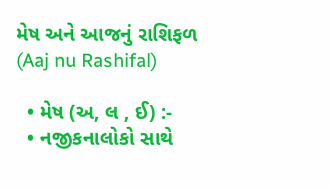મેષ અને આજનું રાશિફળ (Aaj nu Rashifal)

  • મેષ (અ, લ , ઈ) :-
  • નજીકનાલોકો સાથે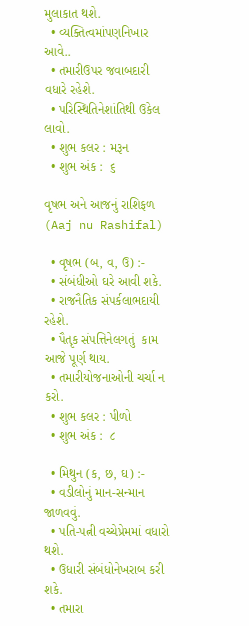મુલાકાત થશે.
  • વ્યક્તિત્વમાંપણનિખાર આવે..
  • તમારીઉપર જવાબદારી વધારે રહેશે.
  • પરિસ્થિતિનેશાંતિથી ઉકેલ લાવો.
  • શુભ કલર : મરૂન
  • શુભ અંક :  ૬

વૃષભ અને આજનું રાશિફળ (Aaj nu Rashifal)

  • વૃષભ (બ, વ, ઉ) :-
  • સંબંધીઓ ઘરે આવી શકે.
  • રાજનૈતિક સંપર્કલાભદાયી રહેશે.
  • પૈતૃક સંપત્તિનેલગતું  કામ આજે પૂર્ણ થાય.
  • તમારીયોજનાઓની ચર્ચા ન કરો.
  • શુભ કલર : પીળો
  • શુભ અંક :  ૮

  • મિથુન (ક, છ, ઘ) :-
  • વડીલોનું માન-સન્માન જાળવવું.
  • પતિ-પત્ની વચ્ચેપ્રેમમાં વધારો થશે.
  • ઉધારી સંબંધોનેખરાબ કરી શકે.
  • તમારા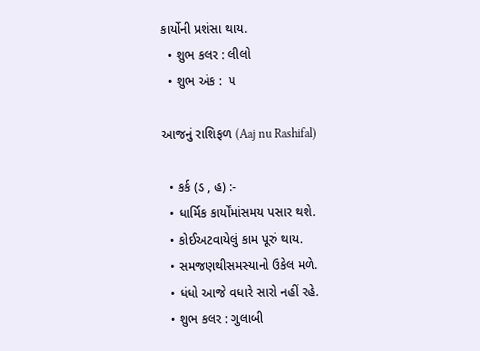કાર્યોની પ્રશંસા થાય.
  • શુભ કલર : લીલો
  • શુભ અંક :  ૫

આજનું રાશિફળ (Aaj nu Rashifal)

  • કર્ક (ડ , હ) :-
  • ધાર્મિક કાર્યોંમાંસમય પસાર થશે.
  • કોઈઅટવાયેલું કામ પૂરું થાય.
  • સમજણથીસમસ્યાનો ઉકેલ મળે.
  • ધંધો આજે વધારે સારો નહીં રહે.
  • શુભ કલર : ગુલાબી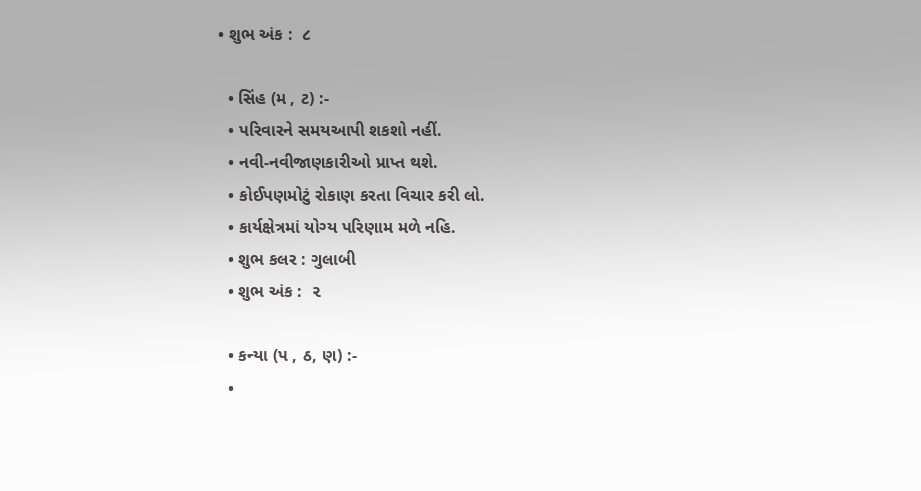• શુભ અંક :  ૮

  • સિંહ (મ , ટ) :-
  • પરિવારને સમયઆપી શકશો નહીં.
  • નવી-નવીજાણકારીઓ પ્રાપ્ત થશે.
  • કોઈપણમોટું રોકાણ કરતા વિચાર કરી લો.
  • કાર્યક્ષેત્રમાં યોગ્ય પરિણામ મળે નહિ.
  • શુભ કલર : ગુલાબી
  • શુભ અંક :  ૨

  • કન્યા (પ , ઠ, ણ) :-
  •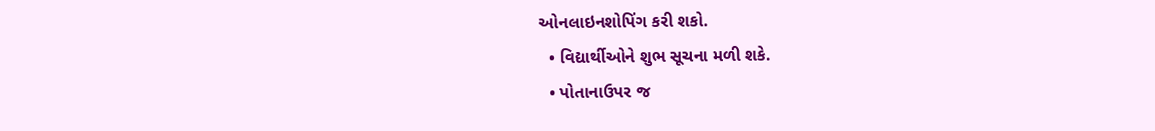ઓનલાઇનશોપિંગ કરી શકો.
  • વિદ્યાર્થીઓને શુભ સૂચના મળી શકે.
  • પોતાનાઉપર જ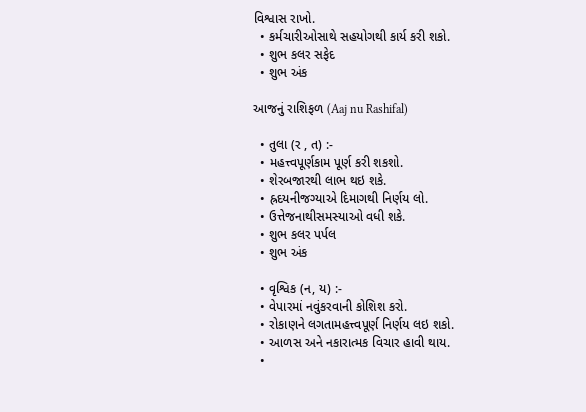વિશ્વાસ રાખો.
  • કર્મચારીઓસાથે સહયોગથી કાર્ય કરી શકો.
  • શુભ કલર સફેદ
  • શુભ અંક

આજનું રાશિફળ (Aaj nu Rashifal)

  • તુલા (ર , ત) :-
  • મહત્ત્વપૂર્ણકામ પૂર્ણ કરી શકશો.
  • શેરબજારથી લાભ થઇ શકે.
  • હ્રદયનીજગ્યાએ દિમાગથી નિર્ણય લો.
  • ઉત્તેજનાથીસમસ્યાઓ વધી શકે.
  • શુભ કલર પર્પલ
  • શુભ અંક

  • વૃશ્વિક (ન, ય) :-
  • વેપારમાં નવુંકરવાની કોશિશ કરો.
  • રોકાણને લગતામહત્ત્વપૂર્ણ નિર્ણય લઇ શકો.
  • આળસ અને નકારાત્મક વિચાર હાવી થાય.
  •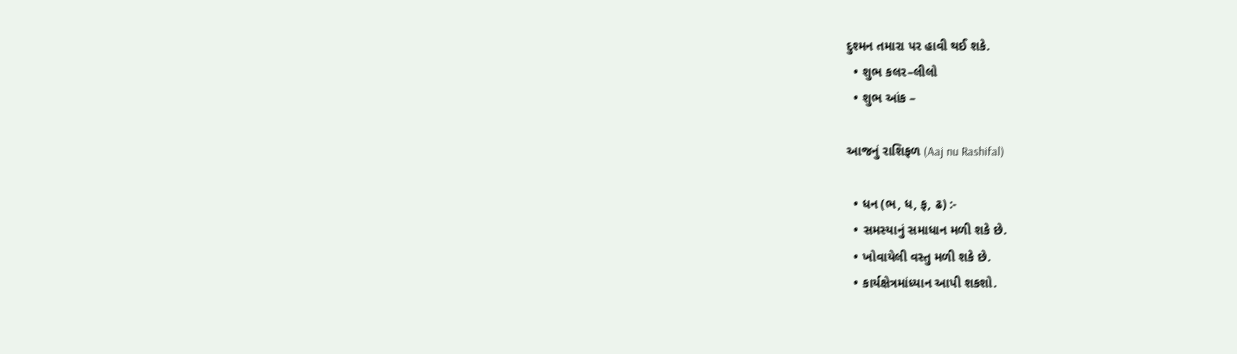દુશ્મન તમારા પર હાવી થઈ શકે.
  • શુભ કલર–લીલો
  • શુભ આંક –

આજનું રાશિફળ (Aaj nu Rashifal)

  • ધન (ભ, ધ, ફ, ઢ) :-
  • સમસ્યાનું સમાધાન મળી શકે છે.
  • ખોવાયેલી વસ્તુ મળી શકે છે.
  • કાર્યક્ષેત્રમાંધ્યાન આપી શકશો.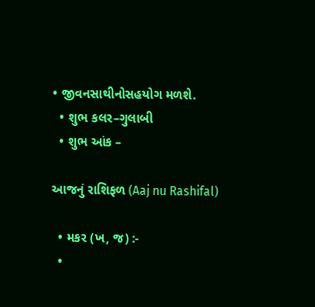• જીવનસાથીનોસહયોગ મળશે.
  • શુભ કલર–ગુલાબી
  • શુભ આંક –

આજનું રાશિફળ (Aaj nu Rashifal)

  • મકર (ખ, જ) :-
  •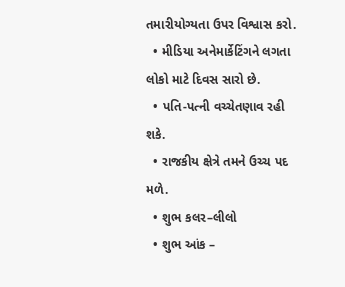તમારીયોગ્યતા ઉપર વિશ્વાસ કરો.
  • મીડિયા અનેમાર્કેટિંગને લગતા લોકો માટે દિવસ સારો છે.
  • પતિ-પત્ની વચ્ચેતણાવ રહી શકે.
  • રાજકીય ક્ષેત્રે તમને ઉચ્ચ પદ મળે.
  • શુભ કલર–લીલો
  • શુભ આંક –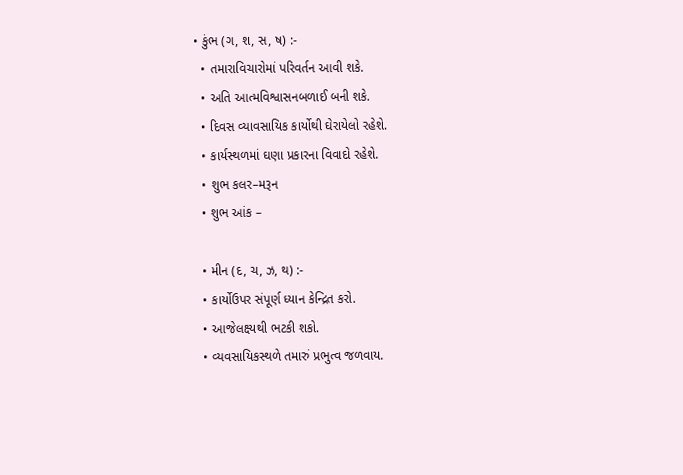• કુંભ (ગ, શ, સ, ષ) :-
  • તમારાવિચારોમાં પરિવર્તન આવી શકે.
  • અતિ આત્મવિશ્વાસનબળાઈ બની શકે.
  • દિવસ વ્યાવસાયિક કાર્યોથી ઘેરાયેલો રહેશે.
  • કાર્યસ્થળમાં ઘણા પ્રકારના વિવાદો રહેશે.
  • શુભ કલર–મરૂન
  • શુભ આંક –

  • મીન (દ, ચ, ઝ, થ) :-
  • કાર્યોઉપર સંપૂર્ણ ધ્યાન કેન્દ્રિત કરો.
  • આજેલક્ષ્યથી ભટકી શકો.
  • વ્યવસાયિકસ્થળે તમારું પ્રભુત્વ જળવાય.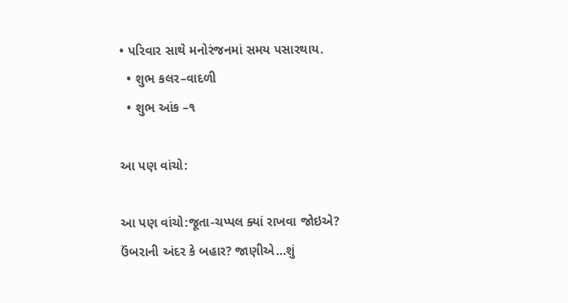• પરિવાર સાથે મનોરંજનમાં સમય પસારથાય.
  • શુભ કલર–વાદળી
  • શુભ આંક –૧

આ પણ વાંચો:

આ પણ વાંચો:જૂતા-ચપ્પલ ક્યાં રાખવા જોઇએ? ઉંબરાની અંદર કે બહાર? જાણીએ…શું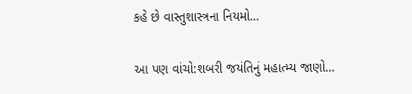કહે છે વાસ્તુશાસ્ત્રના નિયમો…

આ પણ વાંચો:શબરી જયંતિનું મહાત્મ્ય જાણો…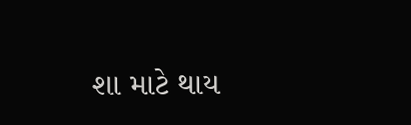શા માટે થાય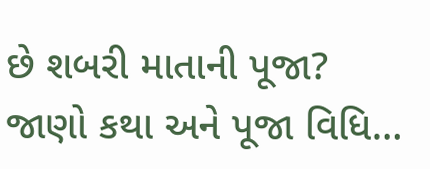છે શબરી માતાની પૂજા? જાણો કથા અને પૂજા વિધિ…